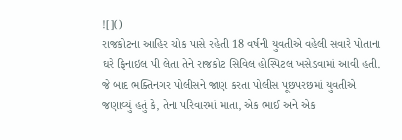![]()
રાજકોટના આહિર ચોક પાસે રહેતી 18 વર્ષની યુવતીએ વહેલી સવારે પોતાના ઘરે ફિનાઇલ પી લેતા તેને રાજકોટ સિવિલ હોસ્પિટલ ખસેડવામાં આવી હતી. જે બાદ ભક્તિનગર પોલીસને જાણ કરતા પોલીસ પૂછપરછમાં યુવતીએ જણાવ્યું હતું કે, તેના પરિવારમાં માતા, એક ભાઈ અને એક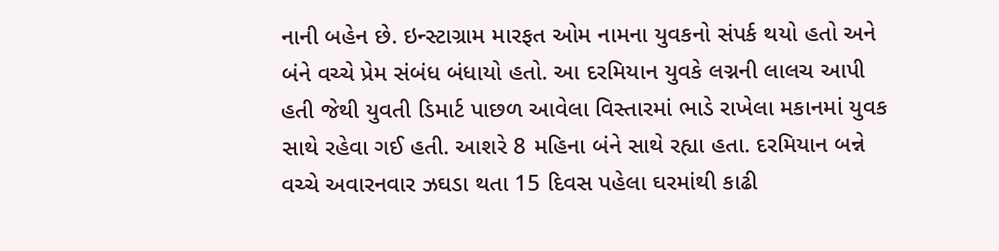નાની બહેન છે. ઇન્સ્ટાગ્રામ મારફત ઓમ નામના યુવકનો સંપર્ક થયો હતો અને બંને વચ્ચે પ્રેમ સંબંધ બંધાયો હતો. આ દરમિયાન યુવકે લગ્નની લાલચ આપી હતી જેથી યુવતી ડિમાર્ટ પાછળ આવેલા વિસ્તારમાં ભાડે રાખેલા મકાનમાં યુવક સાથે રહેવા ગઈ હતી. આશરે 8 મહિના બંને સાથે રહ્યા હતા. દરમિયાન બન્ને વચ્ચે અવારનવાર ઝઘડા થતા 15 દિવસ પહેલા ઘરમાંથી કાઢી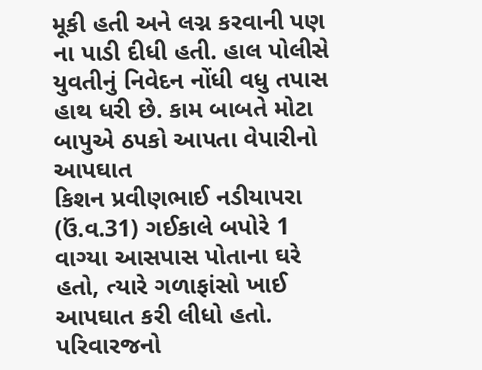મૂકી હતી અને લગ્ન કરવાની પણ ના પાડી દીધી હતી. હાલ પોલીસે યુવતીનું નિવેદન નોંધી વધુ તપાસ હાથ ધરી છે. કામ બાબતે મોટા બાપુએ ઠપકો આપતા વેપારીનો આપઘાત
કિશન પ્રવીણભાઈ નડીયાપરા (ઉં.વ.31) ગઈકાલે બપોરે 1 વાગ્યા આસપાસ પોતાના ઘરે હતો, ત્યારે ગળાફાંસો ખાઈ આપઘાત કરી લીધો હતો. પરિવારજનો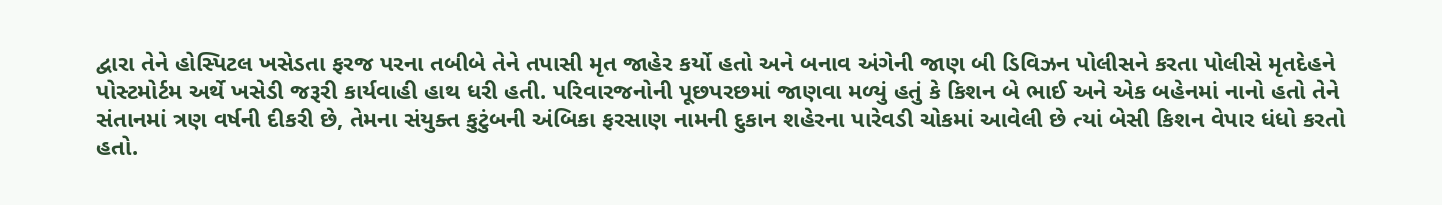દ્વારા તેને હોસ્પિટલ ખસેડતા ફરજ પરના તબીબે તેને તપાસી મૃત જાહેર કર્યો હતો અને બનાવ અંગેની જાણ બી ડિવિઝન પોલીસને કરતા પોલીસે મૃતદેહને પોસ્ટમોર્ટમ અર્થે ખસેડી જરૂરી કાર્યવાહી હાથ ધરી હતી. પરિવારજનોની પૂછપરછમાં જાણવા મળ્યું હતું કે કિશન બે ભાઈ અને એક બહેનમાં નાનો હતો તેને સંતાનમાં ત્રણ વર્ષની દીકરી છે, તેમના સંયુક્ત કુટુંબની અંબિકા ફરસાણ નામની દુકાન શહેરના પારેવડી ચોકમાં આવેલી છે ત્યાં બેસી કિશન વેપાર ધંધો કરતો હતો.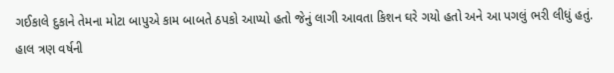ગઈકાલે દુકાને તેમના મોટા બાપુએ કામ બાબતે ઠપકો આપ્યો હતો જેનું લાગી આવતા કિશન ઘરે ગયો હતો અને આ પગલું ભરી લીધું હતું. હાલ ત્રણ વર્ષની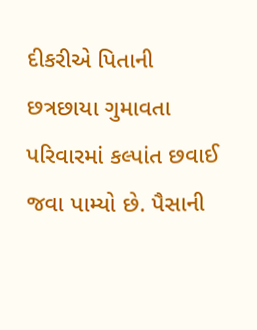દીકરીએ પિતાની છત્રછાયા ગુમાવતા પરિવારમાં કલ્પાંત છવાઈ જવા પામ્યો છે. પૈસાની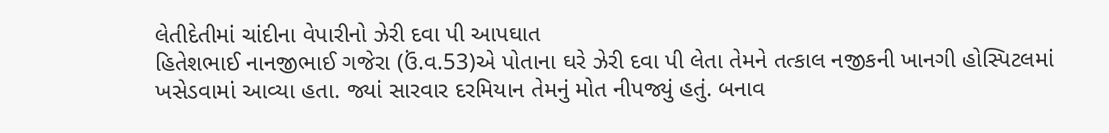લેતીદેતીમાં ચાંદીના વેપારીનો ઝેરી દવા પી આપઘાત
હિતેશભાઈ નાનજીભાઈ ગજેરા (ઉં.વ.53)એ પોતાના ઘરે ઝેરી દવા પી લેતા તેમને તત્કાલ નજીકની ખાનગી હોસ્પિટલમાં ખસેડવામાં આવ્યા હતા. જ્યાં સારવાર દરમિયાન તેમનું મોત નીપજ્યું હતું. બનાવ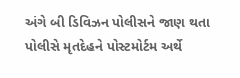અંગે બી ડિવિઝન પોલીસને જાણ થતા પોલીસે મૃતદેહને પોસ્ટમોર્ટમ અર્થે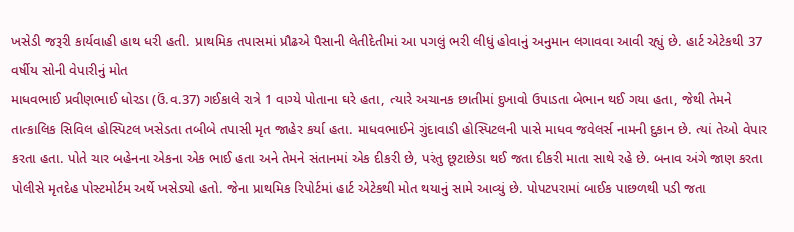ખસેડી જરૂરી કાર્યવાહી હાથ ધરી હતી. પ્રાથમિક તપાસમાં પ્રૌઢએ પૈસાની લેતીદેતીમાં આ પગલું ભરી લીધું હોવાનું અનુમાન લગાવવા આવી રહ્યું છે. હાર્ટ એટેકથી 37 વર્ષીય સોની વેપારીનું મોત
માધવભાઈ પ્રવીણભાઈ ધોરડા (ઉં.વ.37) ગઈકાલે રાત્રે 1 વાગ્યે પોતાના ઘરે હતા, ત્યારે અચાનક છાતીમાં દુખાવો ઉપાડતા બેભાન થઈ ગયા હતા, જેથી તેમને તાત્કાલિક સિવિલ હોસ્પિટલ ખસેડતા તબીબે તપાસી મૃત જાહેર કર્યા હતા. માધવભાઈને ગુંદાવાડી હોસ્પિટલની પાસે માધવ જવેલર્સ નામની દુકાન છે. ત્યાં તેઓ વેપાર કરતા હતા. પોતે ચાર બહેનના એકના એક ભાઈ હતા અને તેમને સંતાનમાં એક દીકરી છે, પરંતુ છૂટાછેડા થઈ જતા દીકરી માતા સાથે રહે છે. બનાવ અંગે જાણ કરતા પોલીસે મૃતદેહ પોસ્ટમોર્ટમ અર્થે ખસેડ્યો હતો. જેના પ્રાથમિક રિપોર્ટમાં હાર્ટ એટેકથી મોત થયાનું સામે આવ્યું છે. પોપટપરામાં બાઈક પાછળથી પડી જતા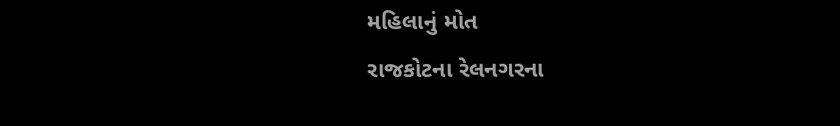મહિલાનું મોત
રાજકોટના રેલનગરના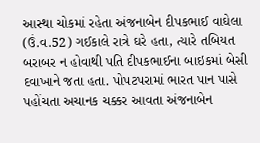આસ્થા ચોકમાં રહેતા અંજનાબેન દીપકભાઈ વાઘેલા (ઉં.વ.52) ગઈકાલે રાત્રે ઘરે હતા, ત્યારે તબિયત બરાબર ન હોવાથી પતિ દીપકભાઈના બાઇકમાં બેસી દવાખાને જતા હતા. પોપટપરામાં ભારત પાન પાસે પહોંચતા અચાનક ચક્કર આવતા અંજનાબેન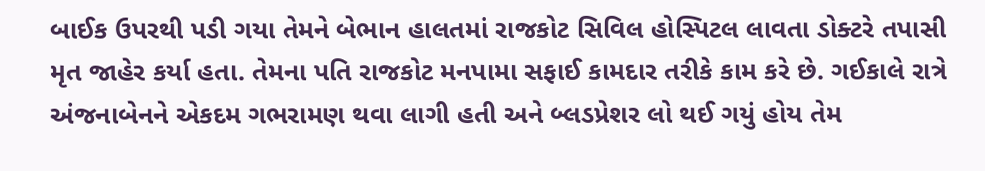બાઈક ઉપરથી પડી ગયા તેમને બેભાન હાલતમાં રાજકોટ સિવિલ હોસ્પિટલ લાવતા ડોક્ટરે તપાસી મૃત જાહેર કર્યા હતા. તેમના પતિ રાજકોટ મનપામા સફાઈ કામદાર તરીકે કામ કરે છે. ગઈકાલે રાત્રે અંજનાબેનને એકદમ ગભરામણ થવા લાગી હતી અને બ્લડપ્રેશર લો થઈ ગયું હોય તેમ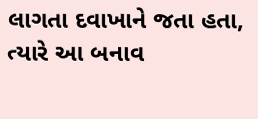લાગતા દવાખાને જતા હતા, ત્યારે આ બનાવ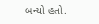બન્યો હતો.